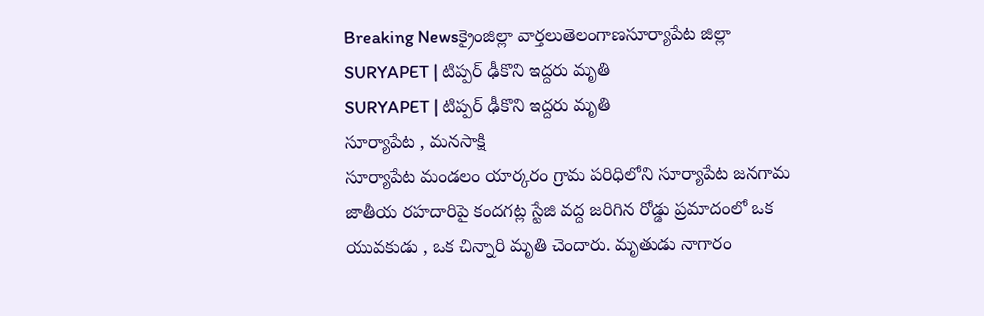Breaking Newsక్రైంజిల్లా వార్తలుతెలంగాణసూర్యాపేట జిల్లా
SURYAPET | టిప్పర్ ఢీకొని ఇద్దరు మృతి
SURYAPET | టిప్పర్ ఢీకొని ఇద్దరు మృతి
సూర్యాపేట , మనసాక్షి
సూర్యాపేట మండలం యార్కరం గ్రామ పరిధిలోని సూర్యాపేట జనగామ జాతీయ రహదారిపై కందగట్ల స్టేజి వద్ద జరిగిన రోడ్డు ప్రమాదంలో ఒక యువకుడు , ఒక చిన్నారి మృతి చెందారు. మృతుడు నాగారం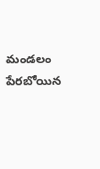మండలం పేరబోయిన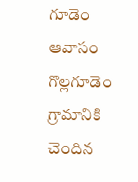గూడెం ఆవాసం గొల్లగూడెం గ్రామానికి చెందిన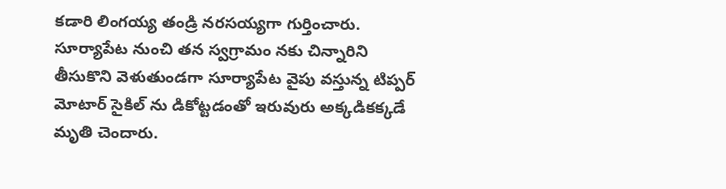కడారి లింగయ్య తండ్రి నరసయ్యగా గుర్తించారు.
సూర్యాపేట నుంచి తన స్వగ్రామం నకు చిన్నారిని తీసుకొని వెళుతుండగా సూర్యాపేట వైపు వస్తున్న టిప్పర్ మోటార్ సైకిల్ ను డికోట్టడంతో ఇరువురు అక్కడికక్కడే మృతి చెందారు.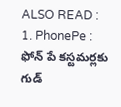ALSO READ :
1. PhonePe : ఫోన్ పే కస్టమర్లకు గుడ్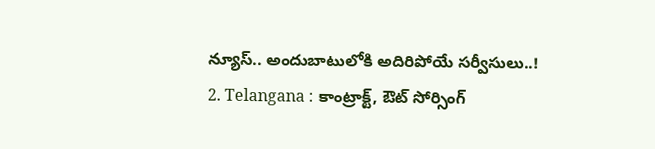న్యూస్.. అందుబాటులోకి అదిరిపోయే సర్వీసులు..!
2. Telangana : కాంట్రాక్ట్, ఔట్ సోర్సింగ్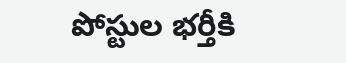పోస్టుల భర్తీకి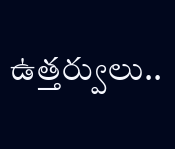ఉత్తర్వులు..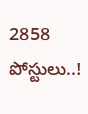2858 పోస్టులు..!